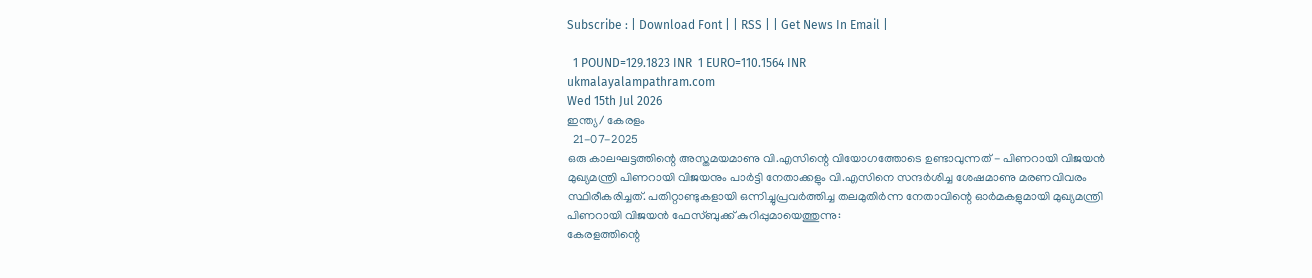Subscribe : | Download Font | | RSS | | Get News In Email |

  1 POUND=129.1823 INR  1 EURO=110.1564 INR
ukmalayalampathram.com
Wed 15th Jul 2026
ഇന്ത്യ/ കേരളം
  21-07-2025
ഒരു കാലഘട്ടത്തിന്റെ അസ്തമയമാണു വി.എസിന്റെ വിയോഗത്തോടെ ഉണ്ടാവുന്നത് - പിണറായി വിജയന്‍
മുഖ്യമന്ത്രി പിണറായി വിജയനും പാര്‍ട്ടി നേതാക്കളും വി.എസിനെ സന്ദര്‍ശിച്ച ശേഷമാണു മരണവിവരം സ്ഥിരീകരിച്ചത്. പതിറ്റാണ്ടുകളായി ഒന്നിച്ചുപ്രവര്‍ത്തിച്ച തലമുതിര്‍ന്ന നേതാവിന്റെ ഓര്‍മകളുമായി മുഖ്യമന്ത്രി പിണറായി വിജയന്‍ ഫേസ്ബുക്ക് കുറിപ്പുമായെത്തുന്നു:
കേരളത്തിന്റെ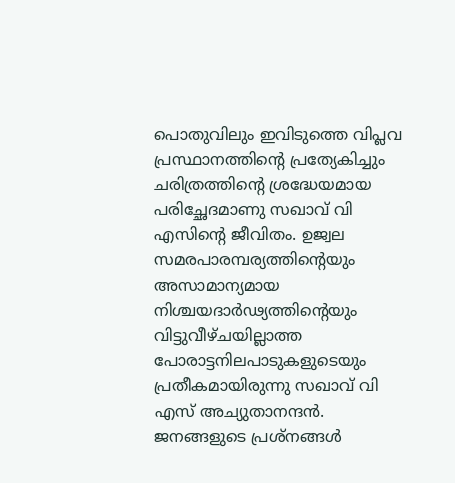പൊതുവിലും ഇവിടുത്തെ വിപ്ലവ പ്രസ്ഥാനത്തിന്റെ പ്രത്യേകിച്ചും ചരിത്രത്തിന്റെ ശ്രദ്ധേയമായ പരിച്ഛേദമാണു സഖാവ് വി എസിന്റെ ജീവിതം. ഉജ്വല സമരപാരമ്പര്യത്തിന്റെയും അസാമാന്യമായ നിശ്ചയദാര്‍ഢ്യത്തിന്റെയും വിട്ടുവീഴ്ചയില്ലാത്ത പോരാട്ടനിലപാടുകളുടെയും പ്രതീകമായിരുന്നു സഖാവ് വി എസ് അച്യുതാനന്ദന്‍. ജനങ്ങളുടെ പ്രശ്നങ്ങള്‍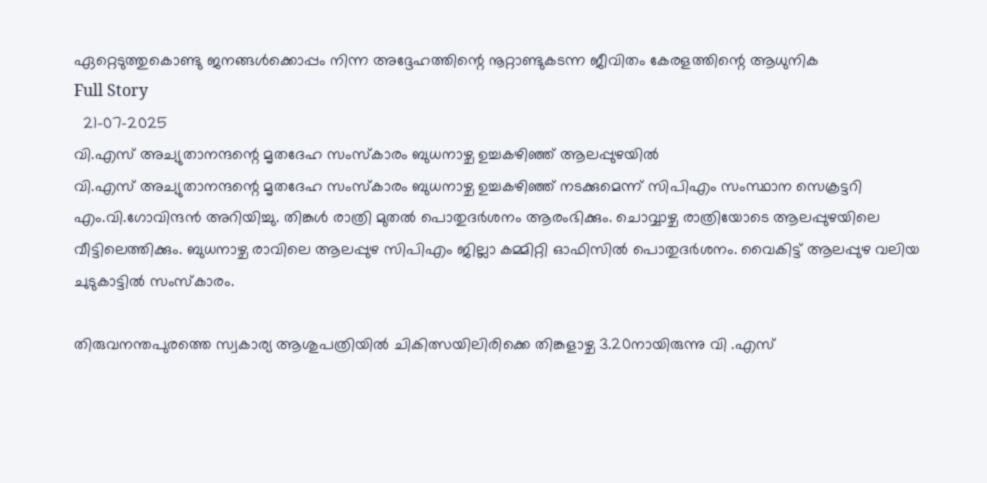ഏറ്റെടുത്തുകൊണ്ടു ജനങ്ങള്‍ക്കൊപ്പം നിന്ന അദ്ദേഹത്തിന്റെ നൂറ്റാണ്ടുകടന്ന ജീവിതം കേരളത്തിന്റെ ആധുനിക
Full Story
  21-07-2025
വി.എസ് അച്യുതാനന്ദന്റെ മൃതദേഹ സംസ്‌കാരം ബുധനാഴ്ച ഉച്ചകഴിഞ്ഞ് ആലപ്പുഴയില്‍
വി.എസ് അച്യുതാനന്ദന്റെ മൃതദേഹ സംസ്‌കാരം ബുധനാഴ്ച ഉച്ചകഴിഞ്ഞ് നടക്കുമെന്ന് സിപിഎം സംസ്ഥാന സെക്രട്ടറി എം.വി.ഗോവിന്ദന്‍ അറിയിച്ചു. തിങ്കള്‍ രാത്രി മുതല്‍ പൊതുദര്‍ശനം ആരംഭിക്കും. ചൊവ്വാഴ്ച രാത്രിയോടെ ആലപ്പുഴയിലെ വീട്ടിലെത്തിക്കും. ബുധനാഴ്ച രാവിലെ ആലപ്പുഴ സിപിഎം ജില്ലാ കമ്മിറ്റി ഓഫിസില്‍ പൊതുദര്‍ശനം. വൈകിട്ട് ആലപ്പുഴ വലിയ ചുടുകാട്ടില്‍ സംസ്‌കാരം.

തിരുവനന്തപുരത്തെ സ്വകാര്യ ആശുപത്രിയില്‍ ചികിത്സയിലിരിക്കെ തിങ്കളാഴ്ച 3.20നായിരുന്നു വി .എസ്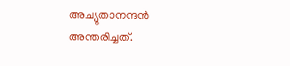അച്യുതാനന്ദന്‍ അന്തരിച്ചത്.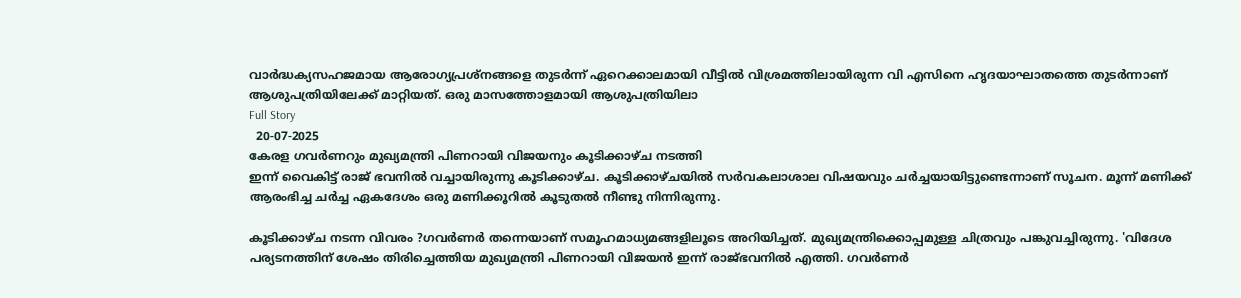വാര്‍ദ്ധക്യസഹജമായ ആരോഗ്യപ്രശ്‌നങ്ങളെ തുടര്‍ന്ന് ഏറെക്കാലമായി വീട്ടില്‍ വിശ്രമത്തിലായിരുന്ന വി എസിനെ ഹൃദയാഘാതത്തെ തുടര്‍ന്നാണ് ആശുപത്രിയിലേക്ക് മാറ്റിയത്. ഒരു മാസത്തോളമായി ആശുപത്രിയിലാ
Full Story
  20-07-2025
കേരള ഗവര്‍ണറും മുഖ്യമന്ത്രി പിണറായി വിജയനും കൂടിക്കാഴ്ച നടത്തി
ഇന്ന് വൈകിട്ട് രാജ് ഭവനില്‍ വച്ചായിരുന്നു കൂടിക്കാഴ്ച. കൂടിക്കാഴ്ചയില്‍ സര്‍വകലാശാല വിഷയവും ചര്‍ച്ചയായിട്ടുണ്ടെന്നാണ് സൂചന. മൂന്ന് മണിക്ക് ആരംഭിച്ച ചര്‍ച്ച ഏകദേശം ഒരു മണിക്കൂറില്‍ കൂടുതല്‍ നീണ്ടു നിന്നിരുന്നു.

കൂടിക്കാഴ്ച നടന്ന വിവരം ?ഗവര്‍ണര്‍ തന്നെയാണ് സമൂഹമാധ്യമങ്ങളിലൂടെ അറിയിച്ചത്. മുഖ്യമന്ത്രിക്കൊപ്പമുള്ള ചിത്രവും പങ്കുവച്ചിരുന്നു. 'വിദേശ പര്യടനത്തിന് ശേഷം തിരിച്ചെത്തിയ മുഖ്യമന്ത്രി പിണറായി വിജയന്‍ ഇന്ന് രാജ്ഭവനില്‍ എത്തി. ഗവര്‍ണര്‍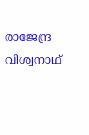രാജേന്ദ്ര വിശ്വനാഥ്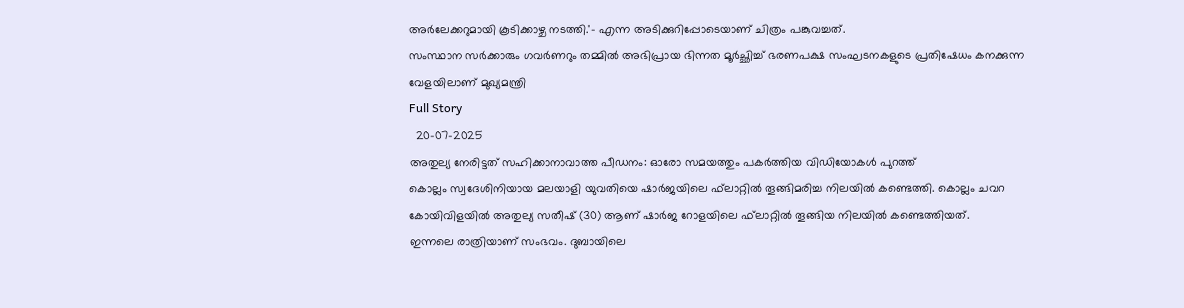അര്‍ലേക്കറുമായി കൂടിക്കാഴ്ച നടത്തി.'- എന്ന അടിക്കുറിപ്പോടെയാണ് ചിത്രം പങ്കുവച്ചത്.
സംസ്ഥാന സര്‍ക്കാരും ഗവര്‍ണറും തമ്മില്‍ അഭിപ്രായ ഭിന്നത മൂര്‍ച്ഛിച്ച് ഭരണപക്ഷ സംഘടനകളുടെ പ്രതിഷേധം കനക്കുന്ന വേളയിലാണ് മുഖ്യമന്ത്രി
Full Story
  20-07-2025
അതുല്യ നേരിട്ടത് സഹിക്കാനാവാത്ത പീഡനം: ഓരോ സമയത്തും പകര്‍ത്തിയ വിഡിയോകള്‍ പുറത്ത്
കൊല്ലം സ്വദേശിനിയായ മലയാളി യുവതിയെ ഷാര്‍ജയിലെ ഫ്‌ലാറ്റില്‍ തൂങ്ങിമരിച്ച നിലയില്‍ കണ്ടെത്തി. കൊല്ലം ചവറ കോയിവിളയില്‍ അതുല്യ സതീഷ് (30) ആണ് ഷാര്‍ജ റോളയിലെ ഫ്‌ലാറ്റില്‍ തൂങ്ങിയ നിലയില്‍ കണ്ടെത്തിയത്.
ഇന്നലെ രാത്രിയാണ് സംഭവം. ദുബായിലെ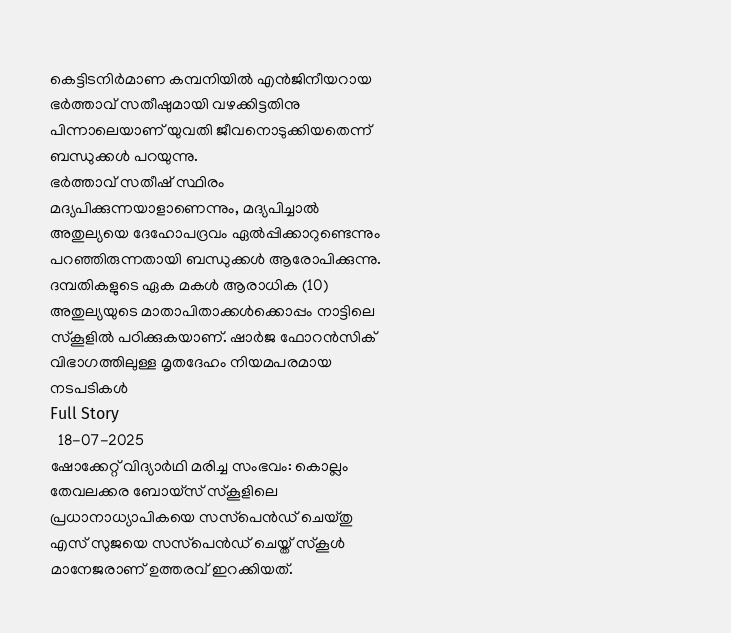കെട്ടിടനിര്‍മാണ കമ്പനിയില്‍ എന്‍ജിനീയറായ ഭര്‍ത്താവ് സതീഷുമായി വഴക്കിട്ടതിനു പിന്നാലെയാണ് യുവതി ജീവനൊടുക്കിയതെന്ന് ബന്ധുക്കള്‍ പറയുന്നു.
ഭര്‍ത്താവ് സതീഷ് സ്ഥിരം മദ്യപിക്കുന്നയാളാണെന്നും, മദ്യപിച്ചാല്‍ അതുല്യയെ ദേഹോപദ്രവം ഏല്‍പ്പിക്കാറുണ്ടെന്നും പറഞ്ഞിരുന്നതായി ബന്ധുക്കള്‍ ആരോപിക്കുന്നു.
ദമ്പതികളുടെ ഏക മകള്‍ ആരാധിക (10) അതുല്യയുടെ മാതാപിതാക്കള്‍ക്കൊപ്പം നാട്ടിലെ സ്‌കൂളില്‍ പഠിക്കുകയാണ്. ഷാര്‍ജ ഫോറന്‍സിക് വിഭാഗത്തിലുള്ള മൃതദേഹം നിയമപരമായ നടപടികള്‍
Full Story
  18-07-2025
ഷോക്കേറ്റ് വിദ്യാര്‍ഥി മരിച്ച സംഭവം: കൊല്ലം തേവലക്കര ബോയ്‌സ് സ്‌കൂളിലെ പ്രധാനാധ്യാപികയെ സസ്‌പെന്‍ഡ് ചെയ്തു
എസ് സുജയെ സസ്‌പെന്‍ഡ് ചെയ്ത് സ്‌കൂള്‍ മാനേജരാണ് ഉത്തരവ് ഇറക്കിയത്.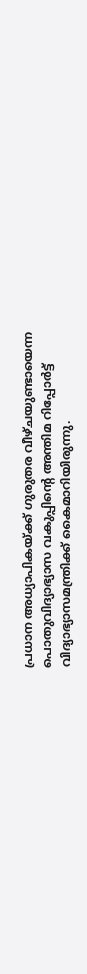പ്രധാന അധ്യാപികയ്ക്ക് ഗുരുതര വീഴ്ചയുണ്ടായെന്ന പൊതുവിദ്യാഭ്യാസ വകുപ്പിന്റെ അന്തിമ റിപ്പോര്‍ട്ട് വിദ്യാഭ്യാസമന്ത്രിക്ക് കൈമാറിയിരുന്നു.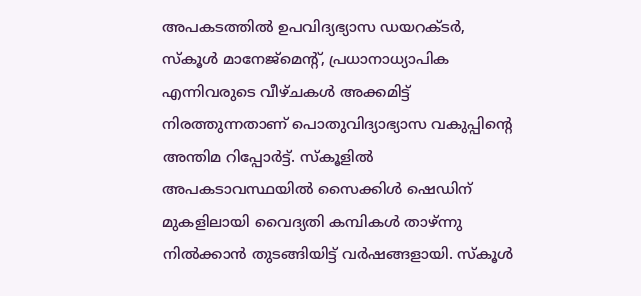അപകടത്തില്‍ ഉപവിദ്യഭ്യാസ ഡയറക്ടര്‍, സ്‌കൂള്‍ മാനേജ്‌മെന്റ്, പ്രധാനാധ്യാപിക എന്നിവരുടെ വീഴ്ചകള്‍ അക്കമിട്ട് നിരത്തുന്നതാണ് പൊതുവിദ്യാഭ്യാസ വകുപ്പിന്റെ അന്തിമ റിപ്പോര്‍ട്ട്. സ്‌കൂളില്‍ അപകടാവസ്ഥയില്‍ സൈക്കിള്‍ ഷെഡിന് മുകളിലായി വൈദ്യതി കമ്പികള്‍ താഴ്ന്നു നില്‍ക്കാന്‍ തുടങ്ങിയിട്ട് വര്‍ഷങ്ങളായി. സ്‌കൂള്‍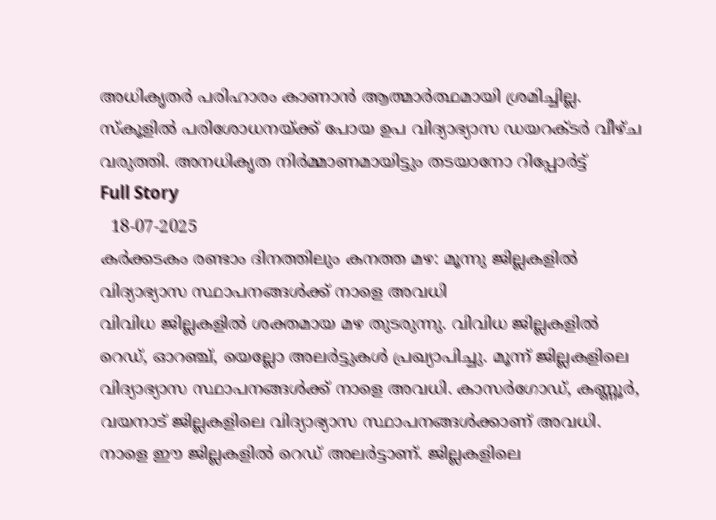അധികൃതര്‍ പരിഹാരം കാണാന്‍ ആത്മാര്‍ത്ഥമായി ശ്രമിച്ചില്ല. സ്‌കൂളില്‍ പരിശോധനയ്ക്ക് പോയ ഉപ വിദ്യാഭ്യാസ ഡയറക്ടര്‍ വീഴ്ച വരുത്തി. അനധികൃത നിര്‍മ്മാണമായിട്ടും തടയാനോ റിപ്പോര്‍ട്ട്
Full Story
  18-07-2025
കര്‍ക്കടകം രണ്ടാം ദിനത്തിലും കനത്ത മഴ: മൂന്നു ജില്ലകളില്‍ വിദ്യാഭ്യാസ സ്ഥാപനങ്ങള്‍ക്ക് നാളെ അവധി
വിവിധ ജില്ലകളില്‍ ശക്തമായ മഴ തുടരുന്നു. വിവിധ ജില്ലകളില്‍ റെഡ്, ഓറഞ്ച്, യെല്ലോ അലര്‍ട്ടുകള്‍ പ്രഖ്യാപിച്ചു. മൂന്ന് ജില്ലകളിലെ വിദ്യാഭ്യാസ സ്ഥാപനങ്ങള്‍ക്ക് നാളെ അവധി. കാസര്‍ഗോഡ്, കണ്ണൂര്‍, വയനാട് ജില്ലകളിലെ വിദ്യാഭ്യാസ സ്ഥാപനങ്ങള്‍ക്കാണ് അവധി.
നാളെ ഈ ജില്ലകളില്‍ റെഡ് അലര്‍ട്ടാണ്. ജില്ലകളിലെ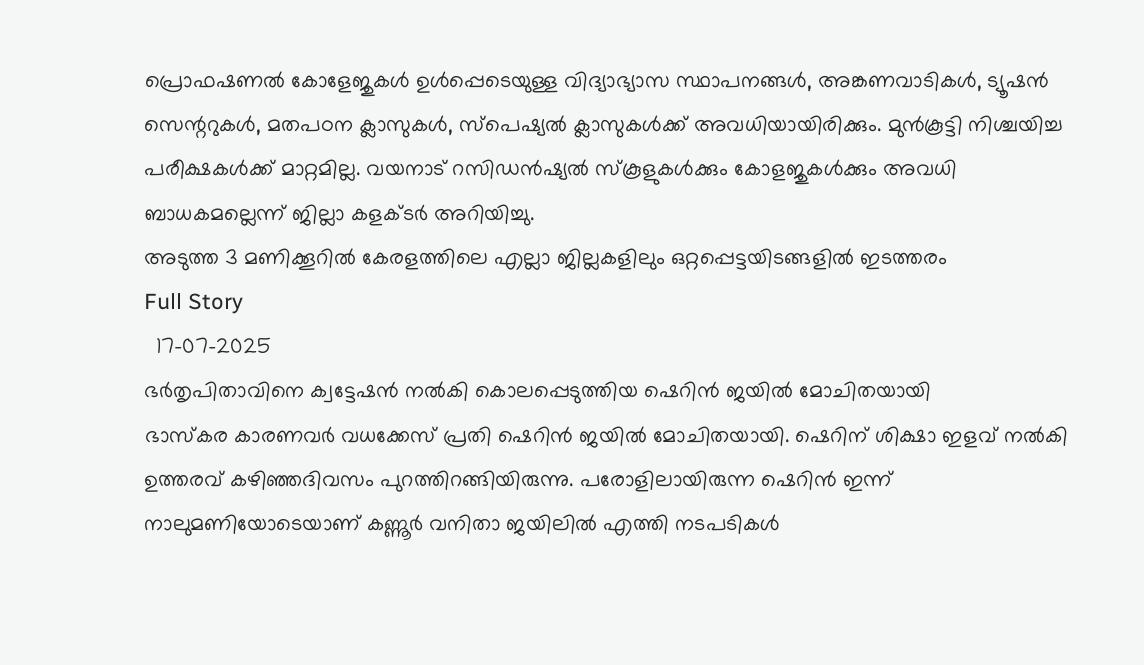പ്രൊഫഷണല്‍ കോളേജുകള്‍ ഉള്‍പ്പെടെയുള്ള വിദ്യാഭ്യാസ സ്ഥാപനങ്ങള്‍, അങ്കണവാടികള്‍, ട്യൂഷന്‍ സെന്ററുകള്‍, മതപഠന ക്ലാസുകള്‍, സ്പെഷ്യല്‍ ക്ലാസുകള്‍ക്ക് അവധിയായിരിക്കും. മുന്‍കൂട്ടി നിശ്ചയിച്ച പരീക്ഷകള്‍ക്ക് മാറ്റമില്ല. വയനാട് റസിഡന്‍ഷ്യല്‍ സ്‌കൂളുകള്‍ക്കും കോളജുകള്‍ക്കും അവധി ബാധകമല്ലെന്ന് ജില്ലാ കളക്ടര്‍ അറിയിച്ചു.
അടുത്ത 3 മണിക്കൂറില്‍ കേരളത്തിലെ എല്ലാ ജില്ലകളിലും ഒറ്റപ്പെട്ടയിടങ്ങളില്‍ ഇടത്തരം
Full Story
  17-07-2025
ഭര്‍തൃപിതാവിനെ ക്വട്ടേഷന്‍ നല്‍കി കൊലപ്പെടുത്തിയ ഷെറിന്‍ ജയില്‍ മോചിതയായി
ഭാസ്‌കര കാരണവര്‍ വധക്കേസ് പ്രതി ഷെറിന്‍ ജയില്‍ മോചിതയായി. ഷെറിന് ശിക്ഷാ ഇളവ് നല്‍കി ഉത്തരവ് കഴിഞ്ഞദിവസം പുറത്തിറങ്ങിയിരുന്നു. പരോളിലായിരുന്ന ഷെറിന്‍ ഇന്ന് നാലുമണിയോടെയാണ് കണ്ണൂര്‍ വനിതാ ജയിലില്‍ എത്തി നടപടികള്‍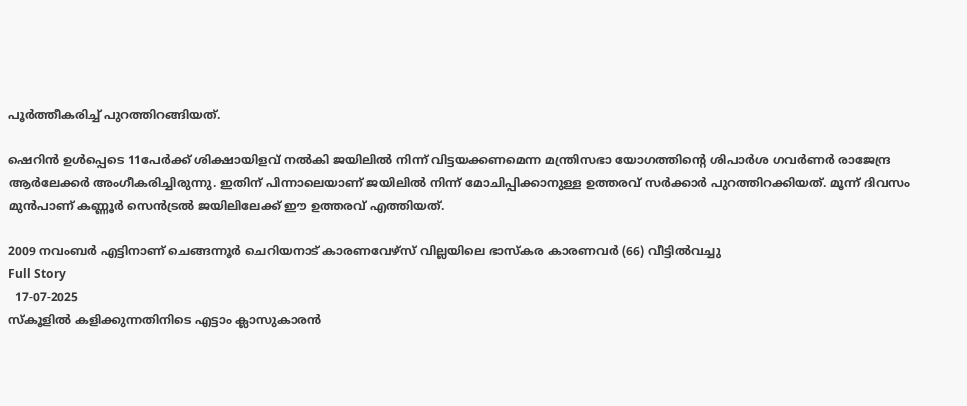പൂര്‍ത്തീകരിച്ച് പുറത്തിറങ്ങിയത്.

ഷെറിന്‍ ഉള്‍പ്പെടെ 11പേര്‍ക്ക് ശിക്ഷായിളവ് നല്‍കി ജയിലില്‍ നിന്ന് വിട്ടയക്കണമെന്ന മന്ത്രിസഭാ യോഗത്തിന്റെ ശിപാര്‍ശ ഗവര്‍ണര്‍ രാജേന്ദ്ര ആര്‍ലേക്കര്‍ അംഗീകരിച്ചിരുന്നു. ഇതിന് പിന്നാലെയാണ് ജയിലില്‍ നിന്ന് മോചിപ്പിക്കാനുള്ള ഉത്തരവ് സര്‍ക്കാര്‍ പുറത്തിറക്കിയത്. മൂന്ന് ദിവസം മുന്‍പാണ് കണ്ണൂര്‍ സെന്‍ട്രല്‍ ജയിലിലേക്ക് ഈ ഉത്തരവ് എത്തിയത്.

2009 നവംബര്‍ എട്ടിനാണ് ചെങ്ങന്നൂര്‍ ചെറിയനാട് കാരണവേഴ്സ് വില്ലയിലെ ഭാസ്‌കര കാരണവര്‍ (66) വീട്ടില്‍വച്ചു
Full Story
  17-07-2025
സ്‌കൂളില്‍ കളിക്കുന്നതിനിടെ എട്ടാം ക്ലാസുകാരന്‍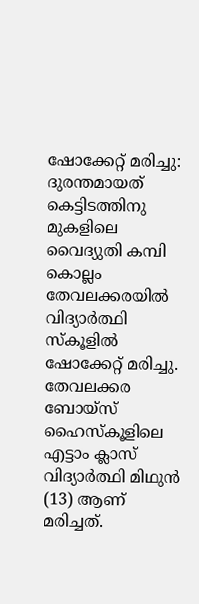ഷോക്കേറ്റ് മരിച്ചു: ദുരന്തമായത് കെട്ടിടത്തിനു മുകളിലെ വൈദ്യുതി കമ്പി
കൊല്ലം തേവലക്കരയില്‍ വിദ്യാര്‍ത്ഥി സ്‌കൂളില്‍ ഷോക്കേറ്റ് മരിച്ചു. തേവലക്കര ബോയ്‌സ് ഹൈസ്‌കൂളിലെ എട്ടാം ക്ലാസ് വിദ്യാര്‍ത്ഥി മിഥുന്‍ (13) ആണ് മരിച്ചത്.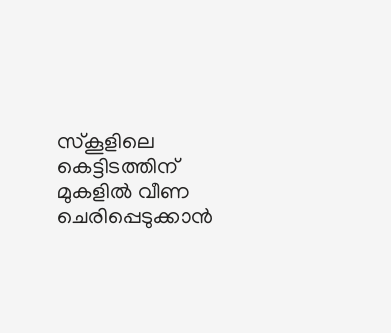സ്‌കൂളിലെ കെട്ടിടത്തിന് മുകളില്‍ വീണ ചെരിപ്പെടുക്കാന്‍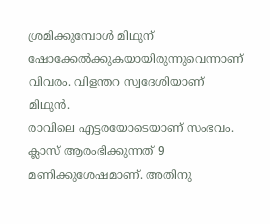ശ്രമിക്കുമ്പോള്‍ മിഥുന് ഷോക്കേല്‍ക്കുകയായിരുന്നുവെന്നാണ് വിവരം. വിളന്തറ സ്വദേശിയാണ് മിഥുന്‍.
രാവിലെ എട്ടരയോടെയാണ് സംഭവം. ക്ലാസ് ആരംഭിക്കുന്നത് 9 മണിക്കുശേഷമാണ്. അതിനു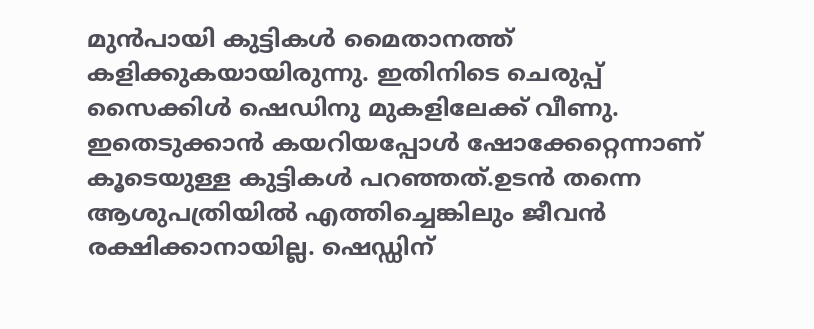മുന്‍പായി കുട്ടികള്‍ മൈതാനത്ത് കളിക്കുകയായിരുന്നു. ഇതിനിടെ ചെരുപ്പ് സൈക്കിള്‍ ഷെഡിനു മുകളിലേക്ക് വീണു. ഇതെടുക്കാന്‍ കയറിയപ്പോള്‍ ഷോക്കേറ്റെന്നാണ് കൂടെയുള്ള കുട്ടികള്‍ പറഞ്ഞത്.ഉടന്‍ തന്നെ ആശുപത്രിയില്‍ എത്തിച്ചെങ്കിലും ജീവന്‍ രക്ഷിക്കാനായില്ല. ഷെഡ്ഡിന്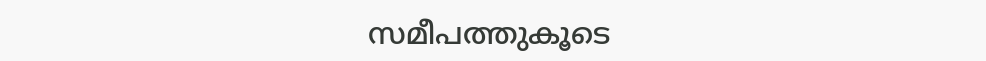സമീപത്തുകൂടെ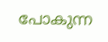പോകുന്ന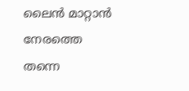ലൈന്‍ മാറ്റാന്‍ നേരത്തെ തന്നെ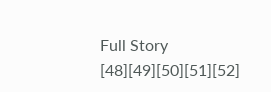Full Story
[48][49][50][51][52]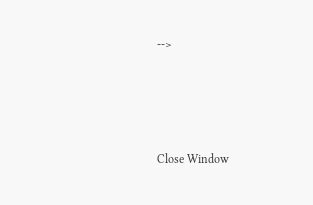-->





Close Window